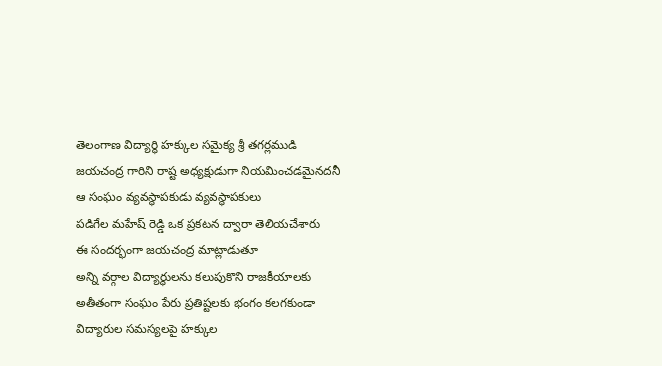తెలంగాణ విద్యార్థి హక్కుల సమైక్య శ్రీ తగర్లముడి జయచంద్ర గారిని రాష్ట అధ్యక్షుడుగా నియమించడమైనదనీ ఆ సంఘం వ్యవస్థాపకుడు వ్యవస్థాపకులు
పడిగేల మహేష్ రెడ్డి ఒక ప్రకటన ద్వారా తెలియచేశారు
ఈ సందర్భంగా జయచంద్ర మాట్లాడుతూ
అన్ని వర్గాల విద్యార్థులను కలుపుకొని రాజకీయాలకు అతీతంగా సంఘం పేరు ప్రతిష్టలకు భంగం కలగకుండా విద్యారుల సమస్యలపై హక్కుల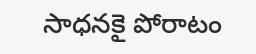సాధనకై పోరాటం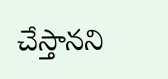చేస్తానని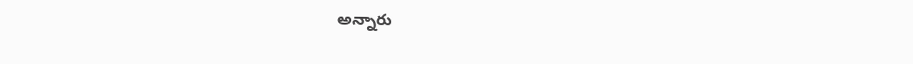అన్నారు